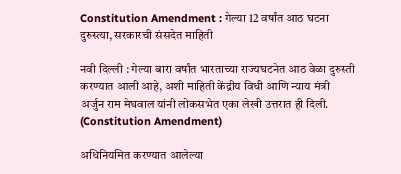Constitution Amendment : गेल्या 12 वर्षांत आठ घटना दुरुस्त्या, सरकारची संसदेत माहिती

नवी दिल्ली : गेल्या बारा वर्षांत भारताच्या राज्यघटनेत आठ वेळा दुरुस्ती करण्यात आली आहे, अशी माहिती केंद्रीय विधी आणि न्याय मंत्री अर्जुन राम मेघवाल यांनी लोकसभेत एका लेखी उत्तरात ही दिली. (Constitution Amendment)

अधिनियमित करण्यात आलेल्या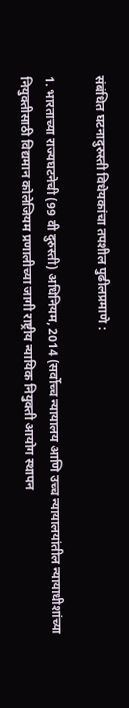संबंधित घटनादुरुस्ती विधेयकांचा तपशील पुढीलप्रमाणे :

1. भारताच्या राज्यघटनेची (99 वी दुरुस्ती) अधिनियम, 2014 (सर्वोच्च न्यायालय आणि उच्च न्यायालयांतील न्यायाधीशांच्या नियुक्तीसाठी विद्यमान कोलेजियम प्रणालीच्या जागी राष्ट्रीय न्यायिक नियुक्ती आयोग स्थापन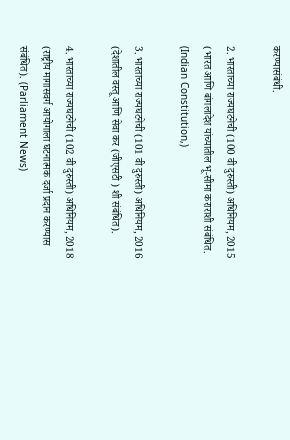करण्यासंबंधी.

2. भारताच्या राज्यघटनेची (100 वी दुरुस्ती) अधिनियम, 2015 (भारत आणि बांगलादेश यांच्यातील भू-सीमा कराराशी संबंधित. (Indian Constitution,)

3. भारताच्या राज्यघटनेची (101 वी दुरुस्ती) अधिनियम, 2016 (देशातील वस्तू आणि सेवा कर (जीएसटी ) शी संबंधित).

4. भारताच्या राज्यघटनेची (102 वी दुरुस्ती) अधिनियम, 2018 (राष्ट्रीय मागासवर्ग आयोगाला घटनात्मक दर्जा प्रदान करण्यास संबंधित). (Parliament News)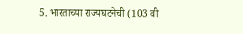5. भारताच्या राज्यघटनेची (103 वी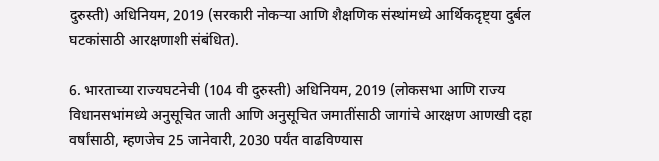दुरुस्ती) अधिनियम, 2019 (सरकारी नोकऱ्या आणि शैक्षणिक संस्थांमध्ये आर्थिकदृष्ट्या दुर्बल घटकांसाठी आरक्षणाशी संबंधित).

6. भारताच्या राज्यघटनेची (104 वी दुरुस्ती) अधिनियम, 2019 (लोकसभा आणि राज्य विधानसभांमध्ये अनुसूचित जाती आणि अनुसूचित जमातींसाठी जागांचे आरक्षण आणखी दहा वर्षांसाठी, म्हणजेच 25 जानेवारी, 2030 पर्यंत वाढविण्यास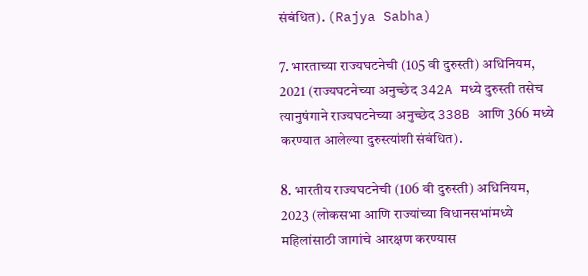संबंधित). (Rajya Sabha)

7. भारताच्या राज्यघटनेची (105 वी दुरुस्ती) अधिनियम, 2021 (राज्यघटनेच्या अनुच्छेद 342A मध्ये दुरुस्ती तसेच त्यानुषंगाने राज्यघटनेच्या अनुच्छेद 338B आणि 366 मध्ये करण्यात आलेल्या दुरुस्त्यांशी संबंधित).

8. भारतीय राज्यघटनेची (106 वी दुरुस्ती) अधिनियम, 2023 (लोकसभा आणि राज्यांच्या विधानसभांमध्ये महिलांसाठी जागांचे आरक्षण करण्यास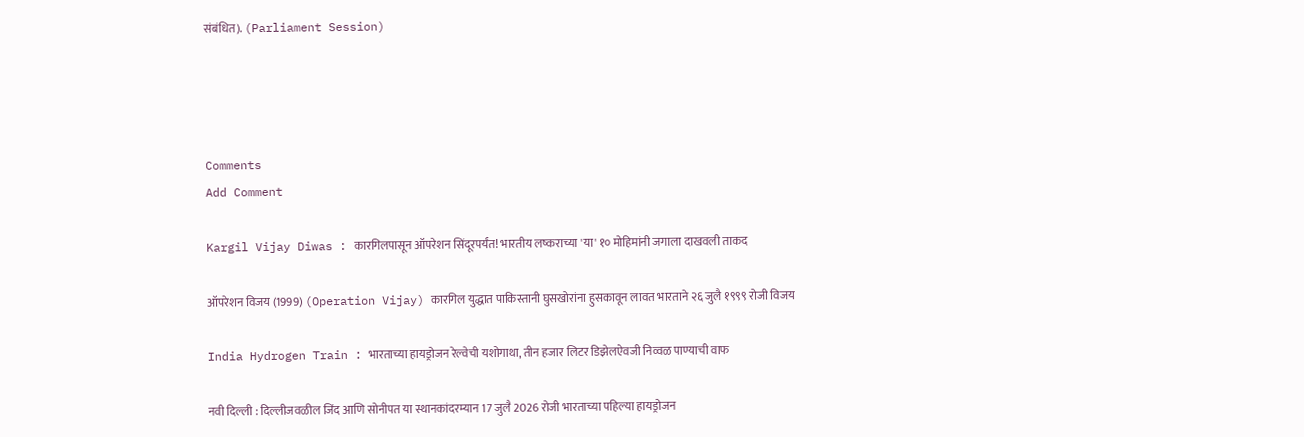संबंधित). (Parliament Session)




Comments
Add Comment

Kargil Vijay Diwas : कारगिलपासून ऑपरेशन सिंदूरपर्यंत! भारतीय लष्कराच्या 'या' १० मोहिमांनी जगाला दाखवली ताकद

ऑपरेशन विजय (1999) (Operation Vijay) कारगिल युद्धात पाकिस्तानी घुसखोरांना हुसकावून लावत भारताने २६ जुलै १९९९ रोजी विजय

India Hydrogen Train : भारताच्या हायड्रोजन रेल्वेची यशोगाथा, तीन हजार लिटर डिझेलऐवजी निव्वळ पाण्याची वाफ

नवी दिल्ली : दिल्लीजवळील जिंद आणि सोनीपत या स्थानकांदरम्यान 17 जुलै 2026 रोजी भारताच्या पहिल्या हायड्रोजन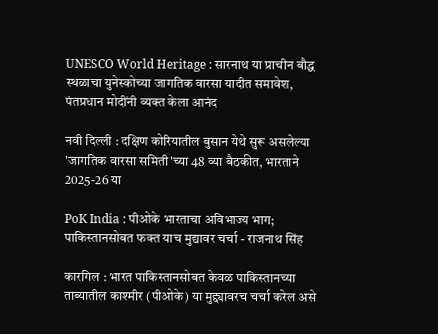UNESCO World Heritage : सारनाथ या प्राचीन बौद्ध स्थळाचा युनेस्कोच्या जागतिक वारसा यादीत समावेश, पंतप्रधान मोदींनी व्यक्त केला आनंद

नवी दिल्ली : दक्षिण कोरियातील बुसान येथे सुरू असलेल्या 'जागतिक वारसा समिती'च्या 48 व्या बैठकीत, भारताने 2025-26 या

PoK India : पीओके भारताचा अविभाज्य भाग; पाकिस्तानसोबत फक्त याच मुद्यावर चर्चा - राजनाथ सिंह

कारगिल : भारत पाकिस्तानसोबत केवळ पाकिस्तानच्या ताब्यातील काश्मीर (पीओके) या मुद्द्यावरच चर्चा करेल असे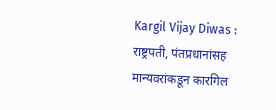Kargil Vijay Diwas : राष्ट्रपती, पंतप्रधानांसह मान्यवरांकडून कारगिल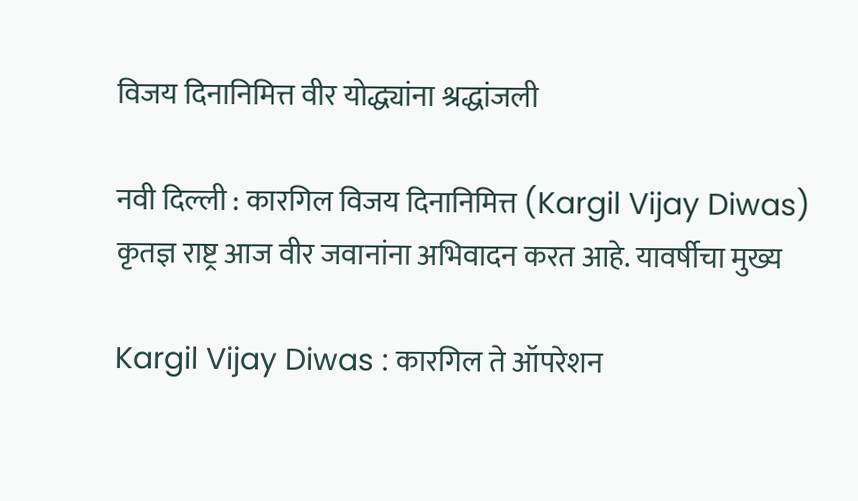विजय दिनानिमित्त वीर योद्ध्यांना श्रद्धांजली

नवी दिल्ली : कारगिल विजय दिनानिमित्त (Kargil Vijay Diwas) कृतज्ञ राष्ट्र आज वीर जवानांना अभिवादन करत आहे. यावर्षीचा मुख्य

Kargil Vijay Diwas : कारगिल ते ऑपरेशन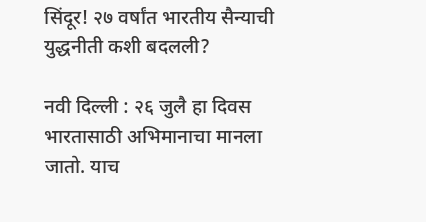सिंदूर! २७ वर्षांत भारतीय सैन्याची युद्धनीती कशी बदलली?

नवी दिल्ली : २६ जुलै हा दिवस भारतासाठी अभिमानाचा मानला जातो. याच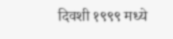दिवशी १९९९ मध्ये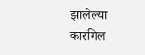झालेल्या कारगिल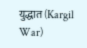युद्धात (Kargil War)